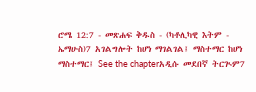ሮሜ 12:7 - መጽሐፍ ቅዱስ - (ካቶሊካዊ እትም - ኤማሁስ)7 አገልግሎት ከሆነ ማገልገል፤ ማስተማር ከሆነ ማስተማር፤ See the chapterአዲሱ መደበኛ ትርጒም7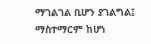ማገልገል ቢሆን ያገልግል፤ ማስተማርም ከሆነ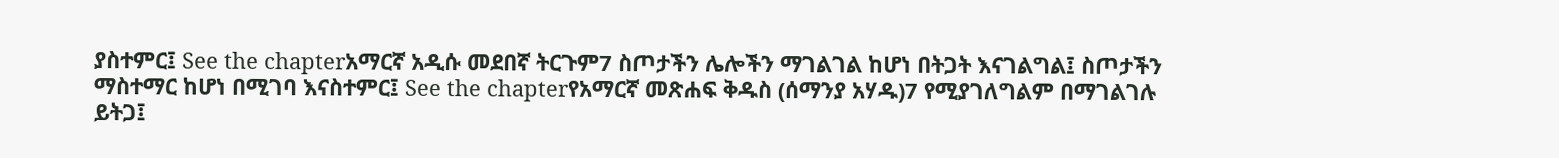ያስተምር፤ See the chapterአማርኛ አዲሱ መደበኛ ትርጉም7 ስጦታችን ሌሎችን ማገልገል ከሆነ በትጋት እናገልግል፤ ስጦታችን ማስተማር ከሆነ በሚገባ እናስተምር፤ See the chapterየአማርኛ መጽሐፍ ቅዱስ (ሰማንያ አሃዱ)7 የሚያገለግልም በማገልገሉ ይትጋ፤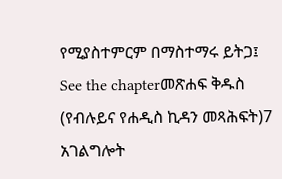የሚያስተምርም በማስተማሩ ይትጋ፤ See the chapterመጽሐፍ ቅዱስ (የብሉይና የሐዲስ ኪዳን መጻሕፍት)7 አገልግሎት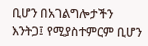ቢሆን በአገልግሎታችን እንትጋ፤ የሚያስተምርም ቢሆን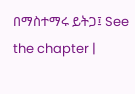በማስተማሩ ይትጋ፤ See the chapter |